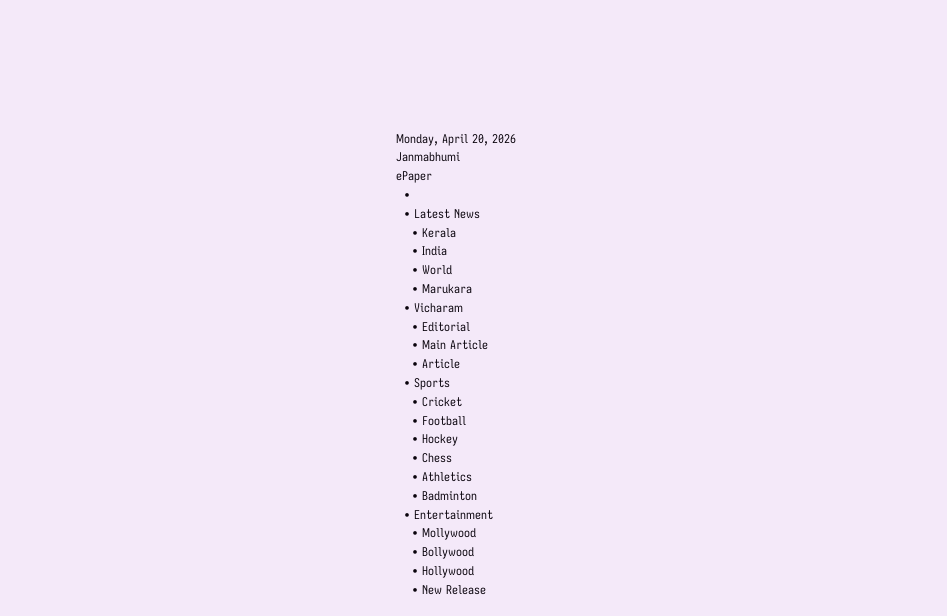Monday, April 20, 2026
Janmabhumi
ePaper
  •
  • Latest News
    • Kerala
    • India
    • World
    • Marukara
  • Vicharam
    • Editorial
    • Main Article
    • Article
  • Sports
    • Cricket
    • Football
    • Hockey
    • Chess
    • Athletics
    • Badminton
  • Entertainment
    • Mollywood
    • Bollywood
    • Hollywood
    • New Release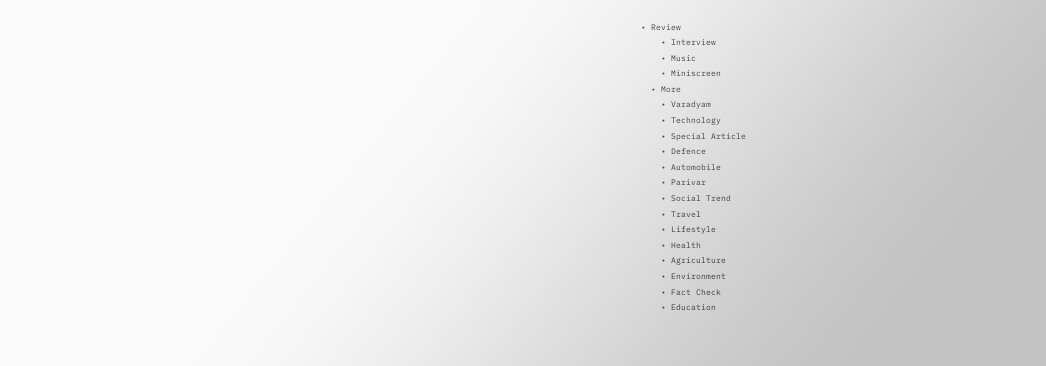• Review
    • Interview
    • Music
    • Miniscreen
  • More
    • Varadyam
    • Technology
    • Special Article
    • Defence
    • Automobile
    • Parivar
    • Social Trend
    • Travel
    • Lifestyle
    • Health
    • Agriculture
    • Environment
    • Fact Check
    • Education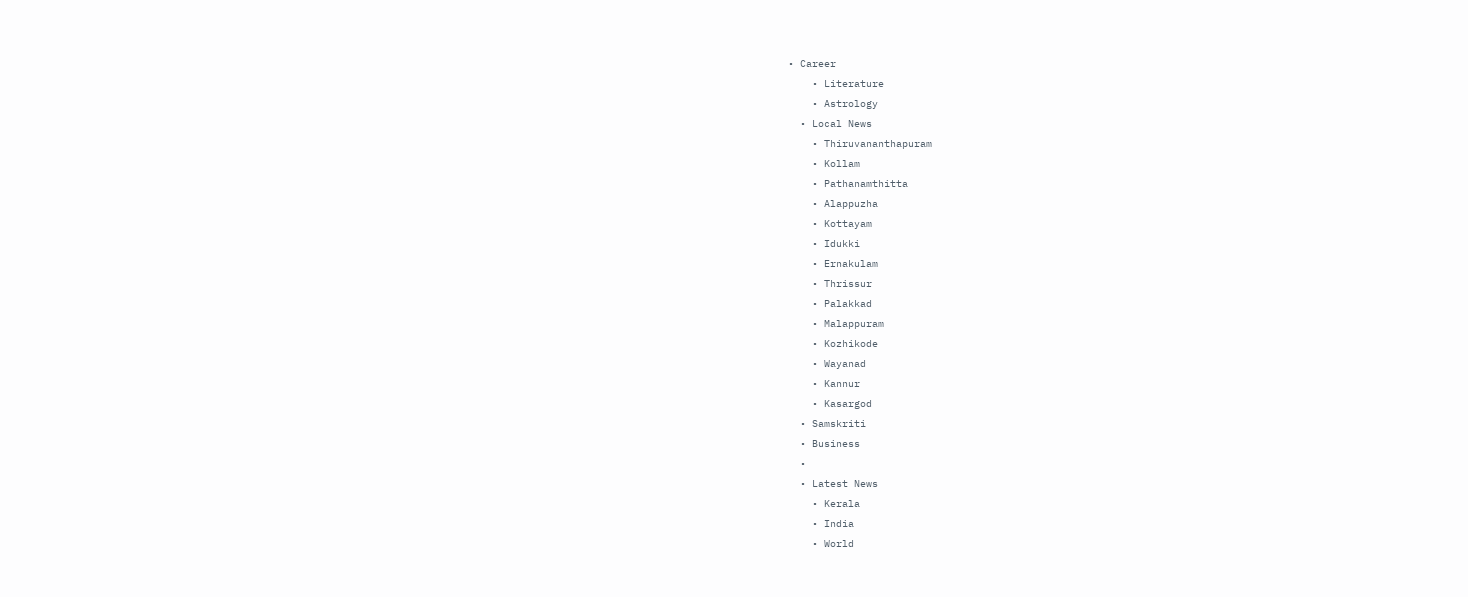• Career
    • Literature
    • Astrology
  • Local News
    • Thiruvananthapuram
    • Kollam
    • Pathanamthitta
    • Alappuzha
    • Kottayam
    • Idukki
    • Ernakulam
    • Thrissur
    • Palakkad
    • Malappuram
    • Kozhikode
    • Wayanad
    • Kannur
    • Kasargod
  • Samskriti
  • Business
  •
  • Latest News
    • Kerala
    • India
    • World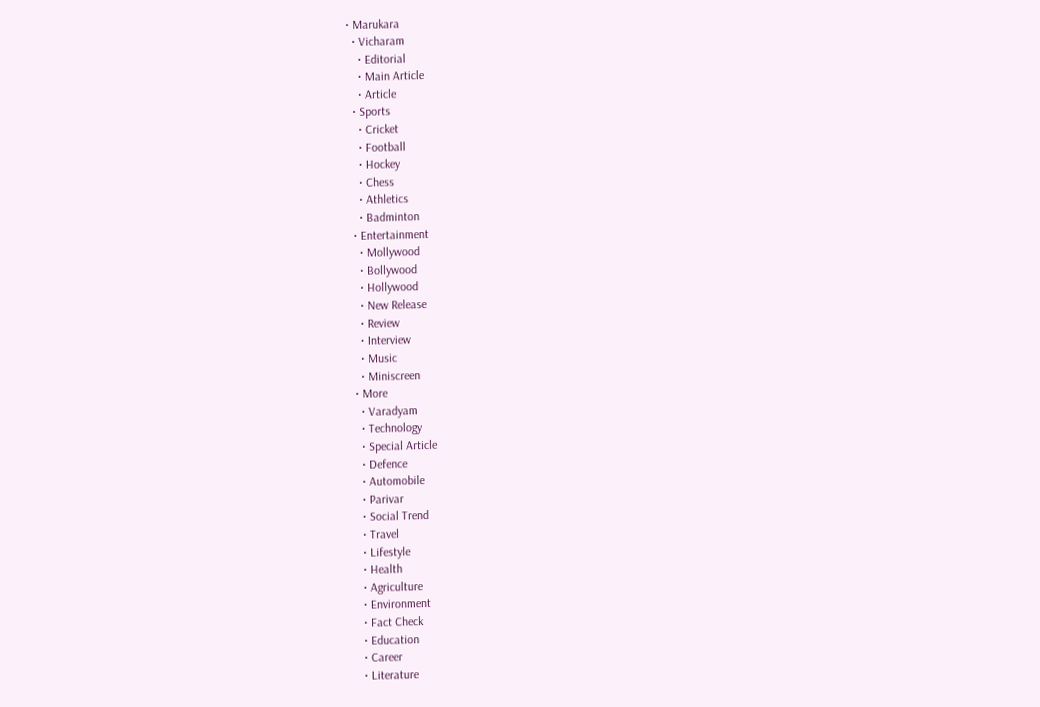• Marukara
  • Vicharam
    • Editorial
    • Main Article
    • Article
  • Sports
    • Cricket
    • Football
    • Hockey
    • Chess
    • Athletics
    • Badminton
  • Entertainment
    • Mollywood
    • Bollywood
    • Hollywood
    • New Release
    • Review
    • Interview
    • Music
    • Miniscreen
  • More
    • Varadyam
    • Technology
    • Special Article
    • Defence
    • Automobile
    • Parivar
    • Social Trend
    • Travel
    • Lifestyle
    • Health
    • Agriculture
    • Environment
    • Fact Check
    • Education
    • Career
    • Literature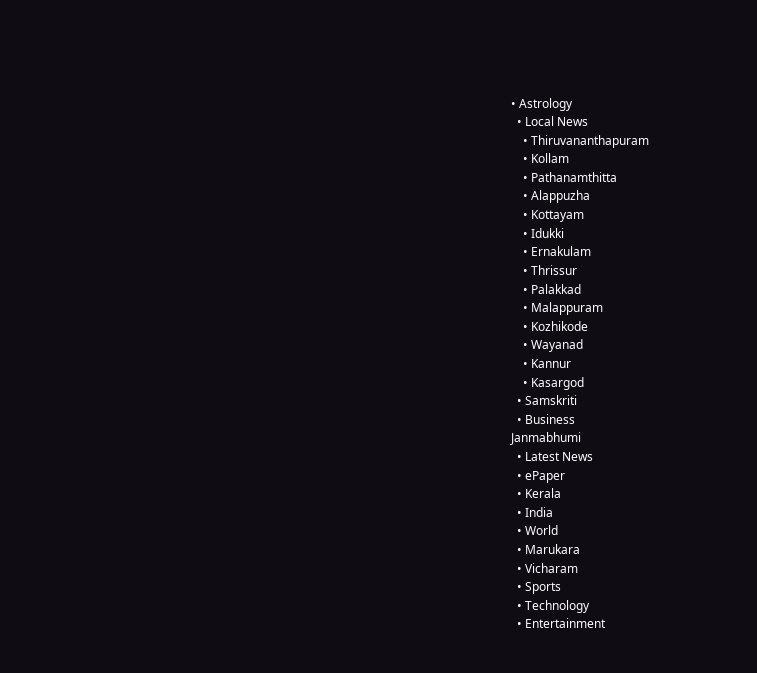• Astrology
  • Local News
    • Thiruvananthapuram
    • Kollam
    • Pathanamthitta
    • Alappuzha
    • Kottayam
    • Idukki
    • Ernakulam
    • Thrissur
    • Palakkad
    • Malappuram
    • Kozhikode
    • Wayanad
    • Kannur
    • Kasargod
  • Samskriti
  • Business
Janmabhumi
  • Latest News
  • ePaper
  • Kerala
  • India
  • World
  • Marukara
  • Vicharam
  • Sports
  • Technology
  • Entertainment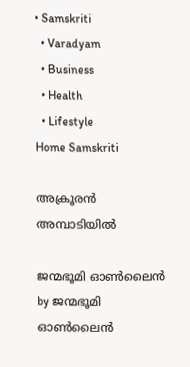• Samskriti
  • Varadyam
  • Business
  • Health
  • Lifestyle
Home Samskriti

അക്രൂരൻ അമ്പാടിയിൽ

ജന്മഭൂമി ഓണ്‍ലൈന്‍ by ജന്മഭൂമി ഓണ്‍ലൈന്‍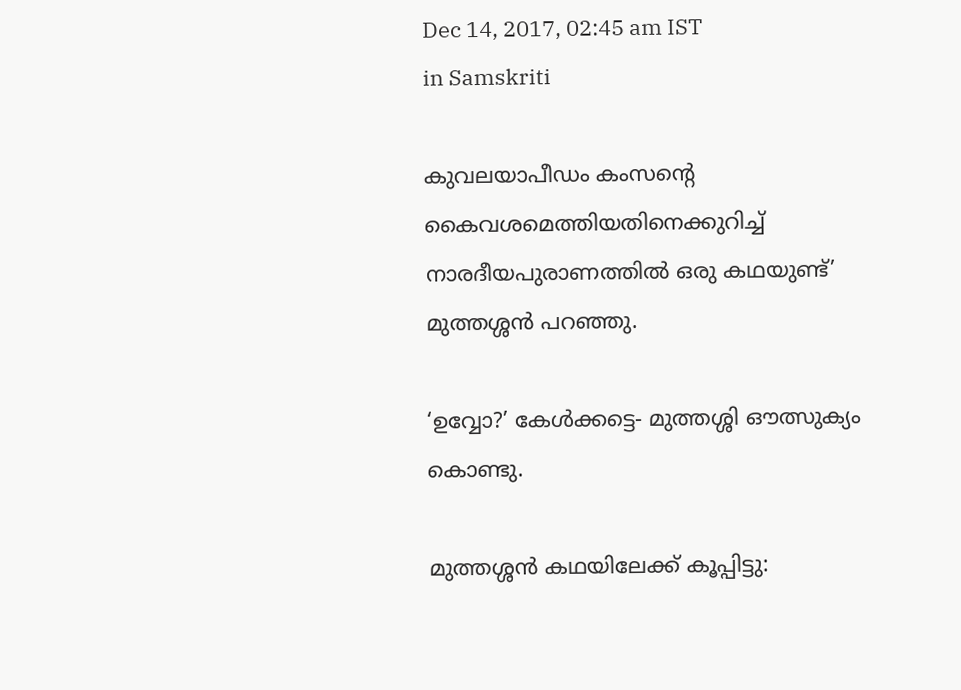Dec 14, 2017, 02:45 am IST
in Samskriti

കുവലയാപീഡം കംസന്റെ കൈവശമെത്തിയതിനെക്കുറിച്ച് നാരദീയപുരാണത്തില്‍ ഒരു കഥയുണ്ട്’ മുത്തശ്ശന്‍ പറഞ്ഞു.

‘ഉവ്വോ?’ കേള്‍ക്കട്ടെ- മുത്തശ്ശി ഔത്സുക്യം കൊണ്ടു.

മുത്തശ്ശന്‍ കഥയിലേക്ക് കൂപ്പിട്ടു: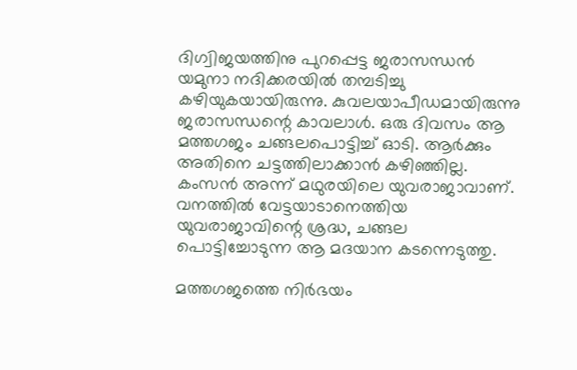ദിഗ്വിജയത്തിനു പുറപ്പെട്ട ജരാസന്ധന്‍ യമുനാ നദിക്കരയില്‍ തമ്പടിച്ചു കഴിയുകയായിരുന്നു. കുവലയാപീഡമായിരുന്നു ജരാസന്ധന്റെ കാവലാള്‍. ഒരു ദിവസം ആ മത്തഗജം ചങ്ങലപൊട്ടിച്ച് ഓടി. ആര്‍ക്കും അതിനെ ചട്ടത്തിലാക്കാന്‍ കഴിഞ്ഞില്ല. കംസന്‍ അന്ന് മഥുരയിലെ യുവരാജാവാണ്. വനത്തില്‍ വേട്ടയാടാനെത്തിയ യുവരാജാവിന്റെ ശ്രദ്ധ, ചങ്ങല പൊട്ടിച്ചോടുന്ന ആ മദയാന കടന്നെടുത്തു.

മത്തഗജത്തെ നിര്‍ഭയം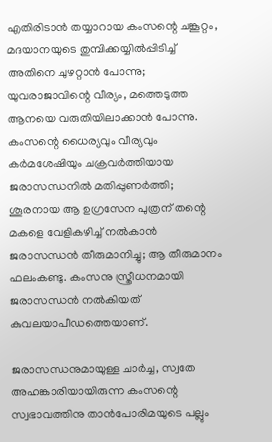എതിരിടാന്‍ തയ്യാറായ കംസന്റെ ചങ്കൂറ്റം, മദയാനയുടെ തുമ്പിക്കയ്യില്‍പ്പിടിച്ച് അതിനെ ചുഴറ്റാന്‍ പോന്നു; യുവരാജാവിന്റെ വീര്യം, മത്തെടുത്ത ആനയെ വരുതിയിലാക്കാന്‍ പോന്നു. കംസന്റെ ധൈര്യവും വീര്യവും കര്‍മശേഷിയും ചക്രവര്‍ത്തിയായ ജരാസന്ധനില്‍ മതിപ്പുണര്‍ത്തി; ശൂരനായ ആ ഉഗ്രസേന പുത്രന് തന്റെ മകളെ വേളികഴിച്ച് നല്‍കാന്‍ ജരാസന്ധന്‍ തീരുമാനിച്ചു; ആ തീരുമാനം ഫലംകണ്ടു. കംസനു സ്ത്രീധനമായി ജരാസന്ധന്‍ നല്‍കിയത് കുവലയാപീഡത്തെയാണ്.

ജരാസന്ധനുമായുള്ള ചാര്‍ച്ച, സ്വതേ അഹങ്കാരിയായിരുന്ന കംസന്റെ സ്വഭാവത്തിനു താന്‍പോരിമയുടെ പല്ലും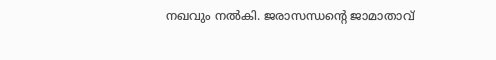നഖവും നല്‍കി. ജരാസന്ധന്റെ ജാമാതാവ്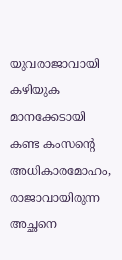യുവരാജാവായി കഴിയുക മാനക്കേടായി കണ്ട കംസന്റെ അധികാരമോഹം, രാജാവായിരുന്ന അച്ഛനെ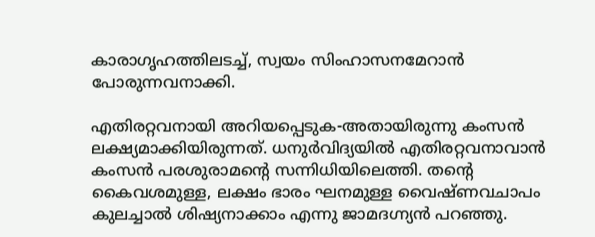കാരാഗൃഹത്തിലടച്ച്, സ്വയം സിംഹാസനമേറാന്‍ പോരുന്നവനാക്കി.

എതിരറ്റവനായി അറിയപ്പെടുക-അതായിരുന്നു കംസന്‍ ലക്ഷ്യമാക്കിയിരുന്നത്. ധനുര്‍വിദ്യയില്‍ എതിരറ്റവനാവാന്‍ കംസന്‍ പരശുരാമന്റെ സന്നിധിയിലെത്തി. തന്റെ കൈവശമുള്ള, ലക്ഷം ഭാരം ഘനമുള്ള വൈഷ്ണവചാപം കുലച്ചാല്‍ ശിഷ്യനാക്കാം എന്നു ജാമദഗ്ന്യന്‍ പറഞ്ഞു.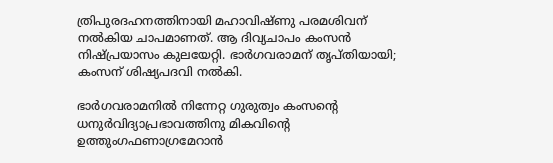ത്രിപുരദഹനത്തിനായി മഹാവിഷ്ണു പരമശിവന് നല്‍കിയ ചാപമാണത്. ആ ദിവ്യചാപം കംസന്‍ നിഷ്പ്രയാസം കുലയേറ്റി. ഭാര്‍ഗവരാമന് തൃപ്തിയായി; കംസന് ശിഷ്യപദവി നല്‍കി.

ഭാര്‍ഗവരാമനില്‍ നിന്നേറ്റ ഗുരുത്വം കംസന്റെ ധനുര്‍വിദ്യാപ്രഭാവത്തിനു മികവിന്റെ ഉത്തുംഗഫണാഗ്രമേറാന്‍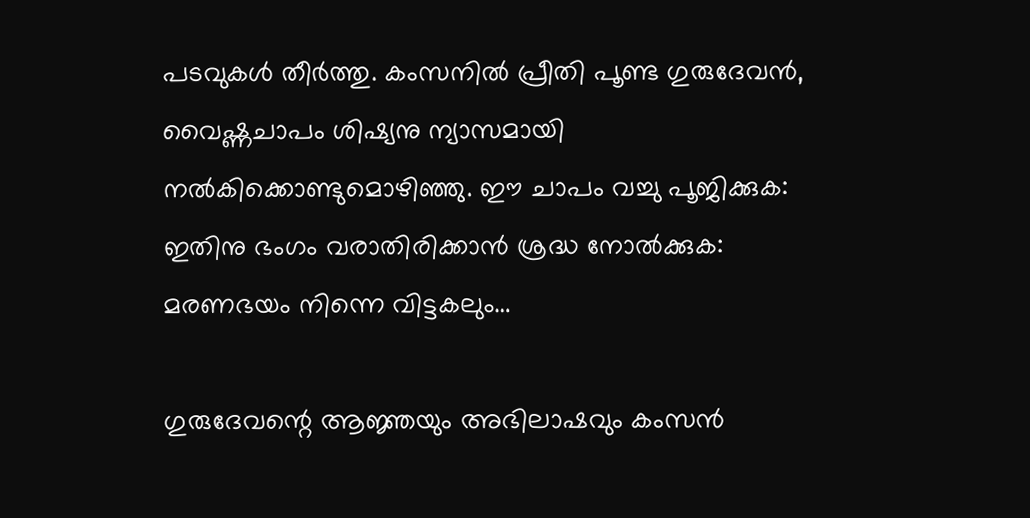പടവുകള്‍ തീര്‍ത്തു. കംസനില്‍ പ്രീതി പൂണ്ട ഗുരുദേവന്‍, വൈഷ്ണചാപം ശിഷ്യനു ന്യാസമായി നല്‍കിക്കൊണ്ടുമൊഴിഞ്ഞു. ഈ ചാപം വച്ചു പൂജിക്കുക: ഇതിനു ഭംഗം വരാതിരിക്കാന്‍ ശ്രദ്ധ നോല്‍ക്കുക: മരണഭയം നിന്നെ വിട്ടകലും…

ഗുരുദേവന്റെ ആജ്ഞയും അഭിലാഷവും കംസന്‍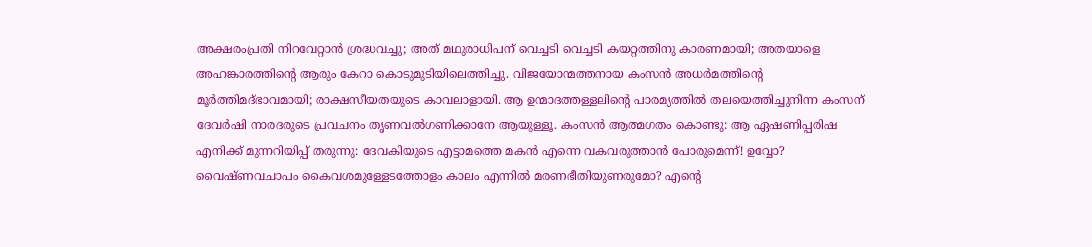അക്ഷരംപ്രതി നിറവേറ്റാന്‍ ശ്രദ്ധവച്ചു; അത് മഥുരാധിപന് വെച്ചടി വെച്ചടി കയറ്റത്തിനു കാരണമായി; അതയാളെ അഹങ്കാരത്തിന്റെ ആരും കേറാ കൊടുമുടിയിലെത്തിച്ചു. വിജയോന്മത്തനായ കംസന്‍ അധര്‍മത്തിന്റെ മൂര്‍ത്തിമദ്ഭാവമായി; രാക്ഷസീയതയുടെ കാവലാളായി. ആ ഉന്മാദത്തള്ളലിന്റെ പാരമ്യത്തില്‍ തലയെത്തിച്ചുനിന്ന കംസന് ദേവര്‍ഷി നാരദരുടെ പ്രവചനം തൃണവല്‍ഗണിക്കാനേ ആയുള്ളൂ. കംസന്‍ ആത്മഗതം കൊണ്ടു: ആ ഏഷണിപ്പരിഷ എനിക്ക് മുന്നറിയിപ്പ് തരുന്നു: ദേവകിയുടെ എട്ടാമത്തെ മകന്‍ എന്നെ വകവരുത്താന്‍ പോരുമെന്ന്! ഉവ്വോ? വൈഷ്ണവചാപം കൈവശമുള്ളേടത്തോളം കാലം എന്നില്‍ മരണഭീതിയുണരുമോ? എന്റെ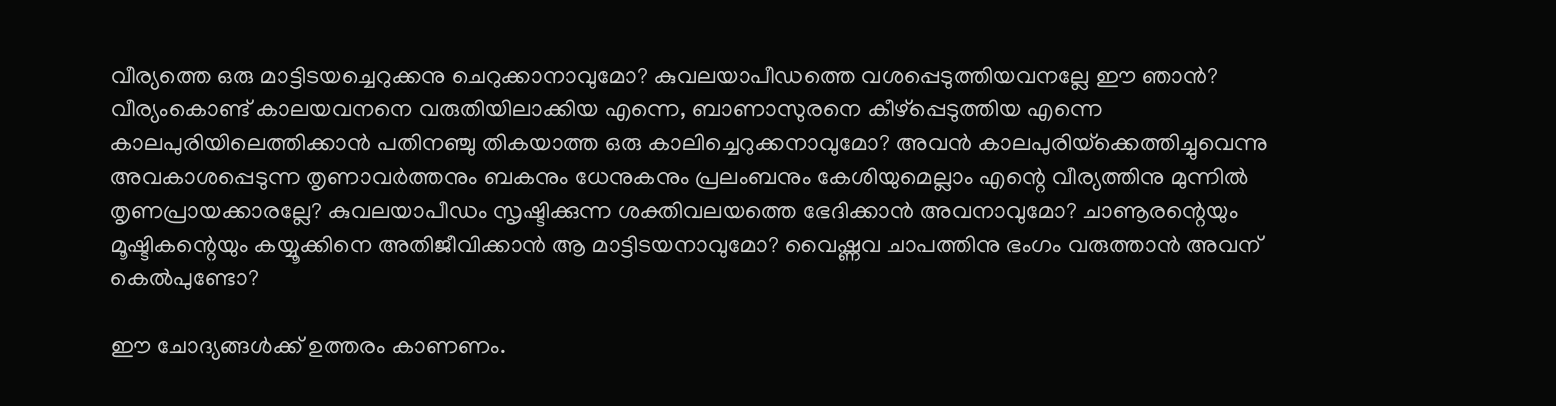വീര്യത്തെ ഒരു മാട്ടിടയച്ചെറുക്കനു ചെറുക്കാനാവുമോ? കുവലയാപീഡത്തെ വശപ്പെടുത്തിയവനല്ലേ ഈ ഞാന്‍? വീര്യംകൊണ്ട് കാലയവനനെ വരുതിയിലാക്കിയ എന്നെ, ബാണാസുരനെ കീഴ്‌പ്പെടുത്തിയ എന്നെ കാലപുരിയിലെത്തിക്കാന്‍ പതിനഞ്ചു തികയാത്ത ഒരു കാലിച്ചെറുക്കനാവുമോ? അവന്‍ കാലപുരിയ്‌ക്കെത്തിച്ചുവെന്നു അവകാശപ്പെടുന്ന തൃണാവര്‍ത്തനും ബകനും ധേനുകനും പ്രലംബനും കേശിയുമെല്ലാം എന്റെ വീര്യത്തിനു മുന്നില്‍ തൃണപ്രായക്കാരല്ലേ? കുവലയാപീഡം സൃഷ്ടിക്കുന്ന ശക്തിവലയത്തെ ഭേദിക്കാന്‍ അവനാവുമോ? ചാണൂരന്റെയും മൂഷ്ടികന്റെയും കയ്യൂക്കിനെ അതിജീവിക്കാന്‍ ആ മാട്ടിടയനാവുമോ? വൈഷ്ണവ ചാപത്തിനു ഭംഗം വരുത്താന്‍ അവന് കെല്‍പുണ്ടോ?

ഈ ചോദ്യങ്ങള്‍ക്ക് ഉത്തരം കാണണം.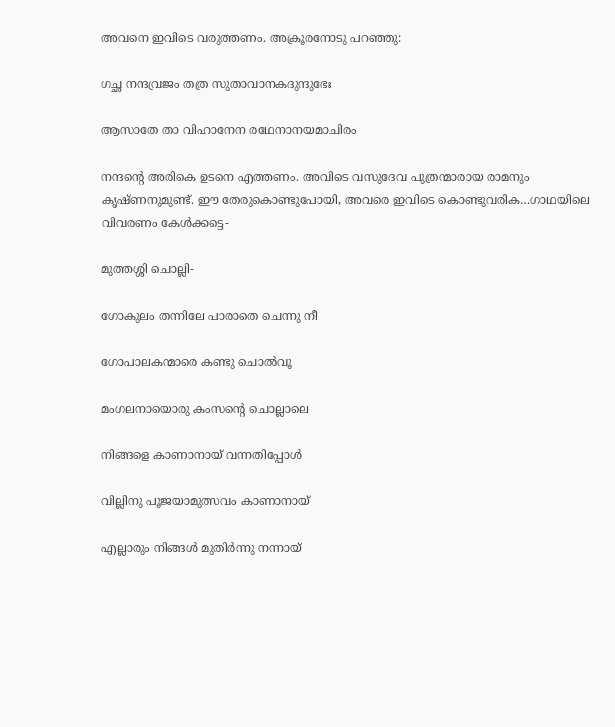അവനെ ഇവിടെ വരുത്തണം. അക്രൂരനോടു പറഞ്ഞു:

ഗച്ഛ നന്ദവ്രജം തത്ര സുതാവാനകദുന്ദുഭേഃ

ആസാതേ താ വിഹാനേന രഥേനാനയമാചിരം

നന്ദന്റെ അരികെ ഉടനെ എത്തണം. അവിടെ വസുദേവ പുത്രന്മാരായ രാമനും കൃഷ്ണനുമുണ്ട്. ഈ തേരുകൊണ്ടുപോയി, അവരെ ഇവിടെ കൊണ്ടുവരിക…ഗാഥയിലെ വിവരണം കേള്‍ക്കട്ടെ-

മുത്തശ്ശി ചൊല്ലി-

ഗോകുലം തന്നിലേ പാരാതെ ചെന്നു നീ

ഗോപാലകന്മാരെ കണ്ടു ചൊല്‍വൂ

മംഗലനായൊരു കംസന്റെ ചൊല്ലാലെ

നിങ്ങളെ കാണാനായ് വന്നതിപ്പോള്‍

വില്ലിനു പൂജയാമുത്സവം കാണാനായ്

എല്ലാരും നിങ്ങള്‍ മുതിര്‍ന്നു നന്നായ്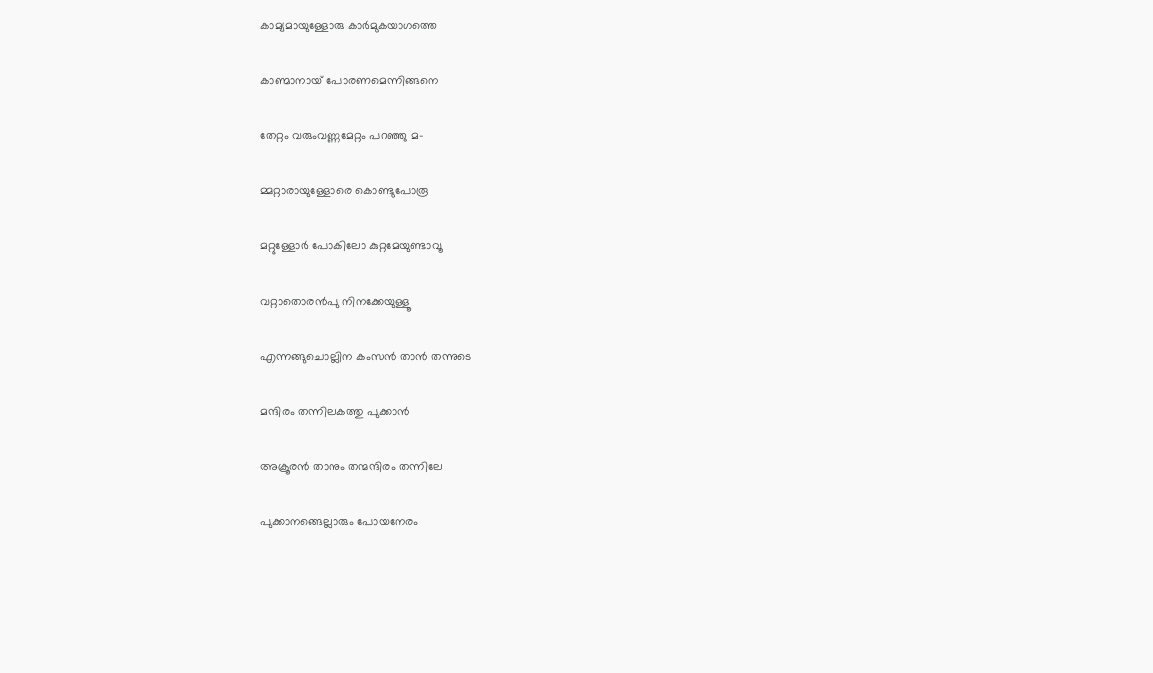കാമ്യമായുള്ളോരു കാര്‍മുകയാഗത്തെ

കാണ്മാനായ് പോരണമെന്നിങ്ങനെ

തേറ്റം വരുംവണ്ണമേറ്റം പറഞ്ഞു മ-

മ്മറ്റാരായുള്ളോരെ കൊണ്ടുപോരൂ

മറ്റുള്ളോര്‍ പോകിലോ കുറ്റമേയുണ്ടാവൂ

വറ്റാതൊരന്‍പു നിനക്കേയുള്ളൂ

എന്നങ്ങുചൊല്ലിന കംസന്‍ താന്‍ തന്നുടെ

മന്ദിരം തന്നിലകത്തു പുക്കാന്‍

അക്രൂരന്‍ താനും തന്മന്ദിരം തന്നിലേ

പുക്കാനങ്ങെല്ലാരും പോയനേരം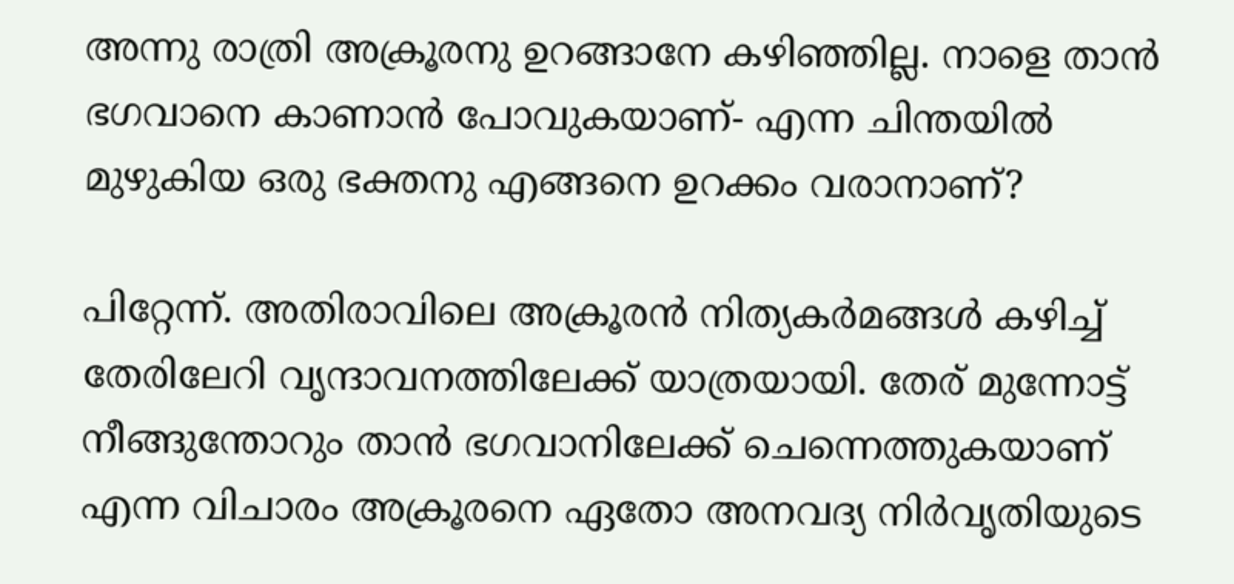അന്നു രാത്രി അക്രൂരനു ഉറങ്ങാനേ കഴിഞ്ഞില്ല. നാളെ താന്‍ ഭഗവാനെ കാണാന്‍ പോവുകയാണ്- എന്ന ചിന്തയില്‍ മുഴുകിയ ഒരു ഭക്തനു എങ്ങനെ ഉറക്കം വരാനാണ്?

പിറ്റേന്ന്. അതിരാവിലെ അക്രൂരന്‍ നിത്യകര്‍മങ്ങള്‍ കഴിച്ച് തേരിലേറി വൃന്ദാവനത്തിലേക്ക് യാത്രയായി. തേര് മുന്നോട്ട് നീങ്ങുന്തോറും താന്‍ ഭഗവാനിലേക്ക് ചെന്നെത്തുകയാണ് എന്ന വിചാരം അക്രൂരനെ ഏതോ അനവദ്യ നിര്‍വൃതിയുടെ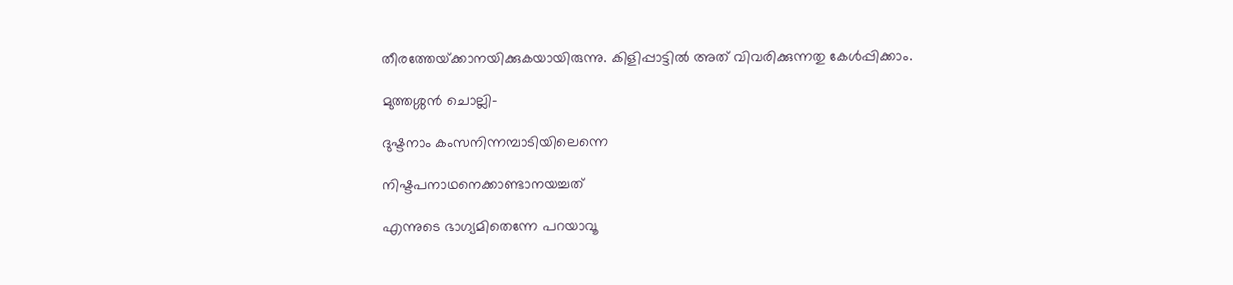തീരത്തേയ്‌ക്കാനയിക്കുകയായിരുന്നു. കിളിപ്പാട്ടില്‍ അത് വിവരിക്കുന്നതു കേള്‍പ്പിക്കാം.

മുത്തശ്ശന്‍ ചൊല്ലി-

ദുഷ്ടനാം കംസനിന്നമ്പാടിയിലെന്നെ

നിഷ്ടപനാഥനെക്കാണ്ടാനയച്ചത്

എന്നുടെ ഭാഗ്യമിതെന്നേ പറയാവൂ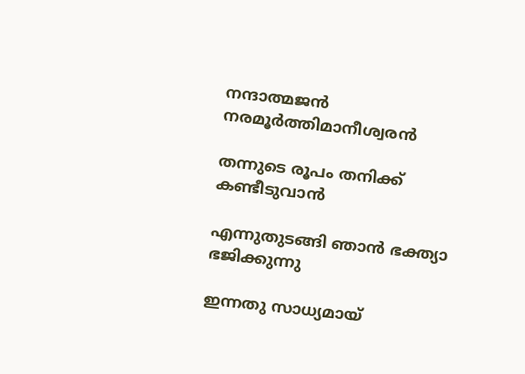നന്ദാത്മജന്‍ നരമൂര്‍ത്തിമാനീശ്വരന്‍

തന്നുടെ രൂപം തനിക്ക് കണ്ടീടുവാന്‍

എന്നുതുടങ്ങി ഞാന്‍ ഭക്ത്യാ ഭജിക്കുന്നു

ഇന്നതു സാധ്യമായ്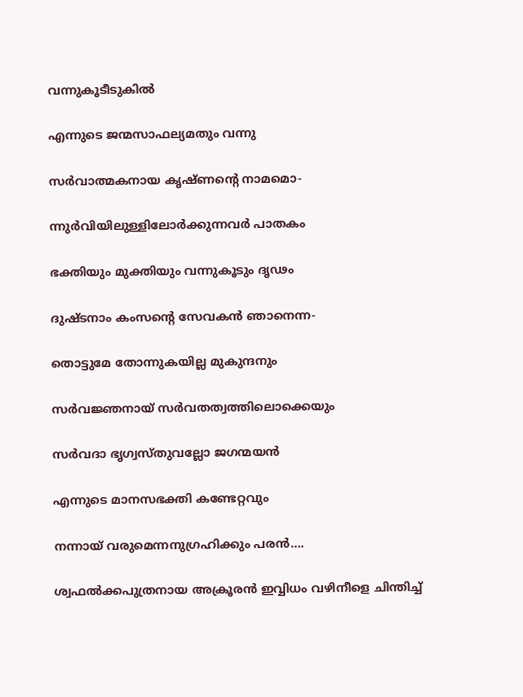വന്നുകൂടീടുകില്‍

എന്നുടെ ജന്മസാഫല്യമതും വന്നു

സര്‍വാത്മകനായ കൃഷ്ണന്റെ നാമമൊ-

ന്നുര്‍വിയിലുള്ളിലോര്‍ക്കുന്നവര്‍ പാതകം

ഭക്തിയും മുക്തിയും വന്നുകൂടും ദൃഢം

ദുഷ്ടനാം കംസന്റെ സേവകന്‍ ഞാനെന്ന-

തൊട്ടുമേ തോന്നുകയില്ല മുകുന്ദനും

സര്‍വജ്ഞനായ് സര്‍വതത്വത്തിലൊക്കെയും

സര്‍വദാ ഭൃഗ്വസ്തുവല്ലോ ജഗന്മയന്‍

എന്നുടെ മാനസഭക്തി കണ്ടേറ്റവും

നന്നായ് വരുമെന്നനുഗ്രഹിക്കും പരന്‍….

ശ്വഫല്‍ക്കപുത്രനായ അക്രൂരന്‍ ഇവ്വിധം വഴിനീളെ ചിന്തിച്ച്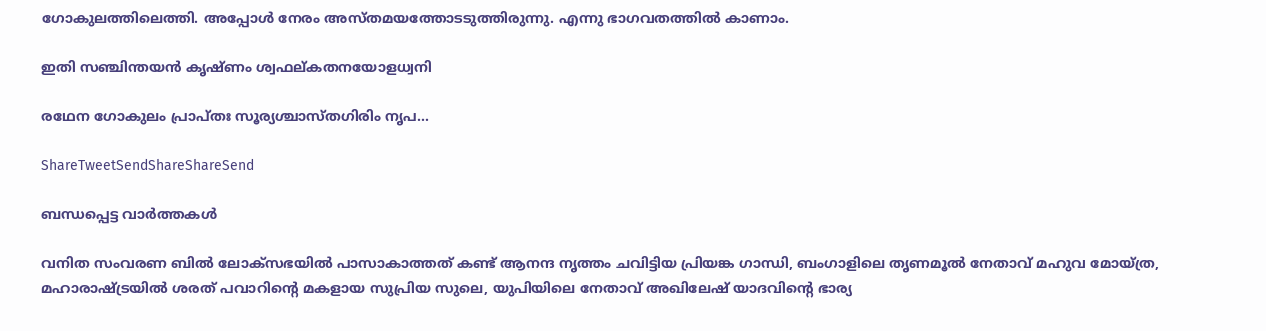ഗോകുലത്തിലെത്തി. അപ്പോള്‍ നേരം അസ്തമയത്തോടടുത്തിരുന്നു. എന്നു ഭാഗവതത്തില്‍ കാണാം.

ഇതി സഞ്ചിന്തയന്‍ കൃഷ്ണം ശ്വഫല്കതനയോളധ്വനി

രഥേന ഗോകുലം പ്രാപ്തഃ സൂര്യശ്ചാസ്തഗിരിം നൃപ…

ShareTweetSendShareShareSend

ബന്ധപ്പെട്ട വാര്‍ത്തകള്‍

വനിത സംവരണ ബിൽ ലോക്സഭയിൽ പാസാകാത്തത് കണ്ട് ആനന്ദ നൃത്തം ചവിട്ടിയ പ്രിയങ്ക ഗാന്ധി, ബംഗാളിലെ തൃണമൂല്‍ നേതാവ് മഹുവ മോയ്ത്ര, മഹാരാഷ്ട്രയില്‍ ശരത് പവാറിന്‍റെ മകളായ സുപ്രിയ സുലെ, യുപിയിലെ നേതാവ് അഖിലേഷ് യാദവിന്‍റെ ഭാര്യ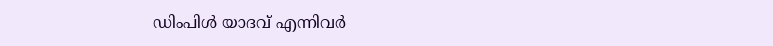ഡിംപിള്‍ യാദവ് എന്നിവര്‍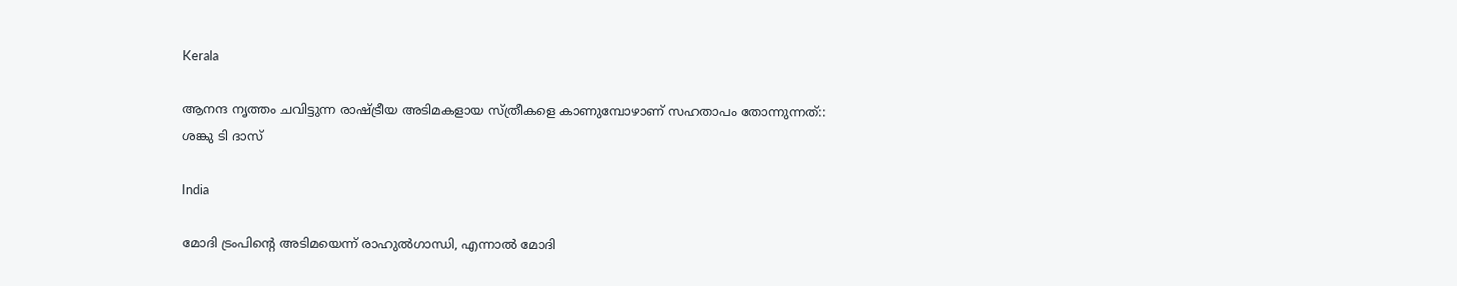Kerala

ആനന്ദ നൃത്തം ചവിട്ടുന്ന രാഷ്‌ട്രീയ അടിമകളായ സ്ത്രീകളെ കാണുമ്പോഴാണ് സഹതാപം തോന്നുന്നത്:: ശങ്കു ടി ദാസ്

India

മോദി ട്രംപിന്റെ അടിമയെന്ന് രാഹുല്‍ഗാന്ധി, എന്നാല്‍ മോദി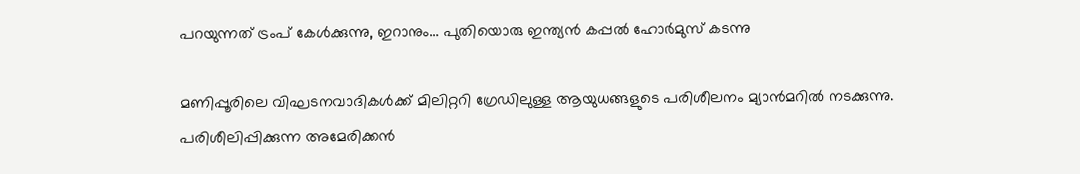പറയുന്നത് ട്രംപ് കേള്‍ക്കുന്നു, ഇറാനും… പുതിയൊരു ഇന്ത്യന്‍ കപ്പല്‍ ഹോര്‍മുസ് കടന്നു

മണിപ്പൂരിലെ വിഘടനവാദികള്‍ക്ക് മിലിറ്ററി ഗ്രേഡിലുള്ള ആയുധങ്ങളുടെ പരിശീലനം മ്യാന്‍മറില്‍ നടക്കുന്നു. പരിശീലിപ്പിക്കുന്ന അമേരിക്കന്‍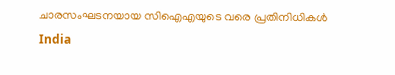ചാരസംഘടനയായ സിഐഎയുടെ വരെ പ്രതിനിധികള്‍
India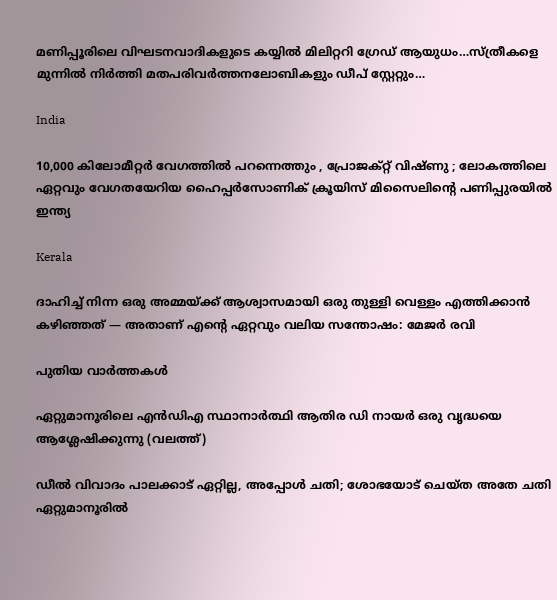മണിപ്പൂരിലെ വിഘടനവാദികളുടെ കയ്യില്‍ മിലിറ്ററി ഗ്രേഡ് ആയുധം…സ്ത്രീകളെ മുന്നില്‍ നിര്‍ത്തി മതപരിവര്‍ത്തനലോബികളും ഡീപ് സ്റ്റേറ്റും…

India

10,000 കിലോമീറ്റർ വേഗത്തിൽ പറന്നെത്തും , പ്രോജക്റ്റ് വിഷ്ണു ; ലോകത്തിലെ ഏറ്റവും വേഗതയേറിയ ഹൈപ്പർസോണിക് ക്രൂയിസ് മിസൈലിന്റെ പണിപ്പുരയിൽ ഇന്ത്യ

Kerala

ദാഹിച്ച് നിന്ന ഒരു അമ്മയ്‌ക്ക് ആശ്വാസമായി ഒരു തുള്ളി വെള്ളം എത്തിക്കാൻ കഴിഞ്ഞത് — അതാണ് എന്റെ ഏറ്റവും വലിയ സന്തോഷം: മേജര്‍ രവി

പുതിയ വാര്‍ത്തകള്‍

ഏറ്റുമാനൂരിലെ എന്‍ഡിഎ സ്ഥാനാര്‍ത്ഥി ആതിര ഡി നായര്‍ ഒരു വൃദ്ധയെ ആശ്ലേഷിക്കുന്നു (വലത്ത്)

ഡീല്‍ വിവാദം പാലക്കാട് ഏറ്റില്ല, അപ്പോള്‍ ചതി; ശോഭയോട് ചെയ്ത അതേ ചതി ഏറ്റുമാനൂരില്‍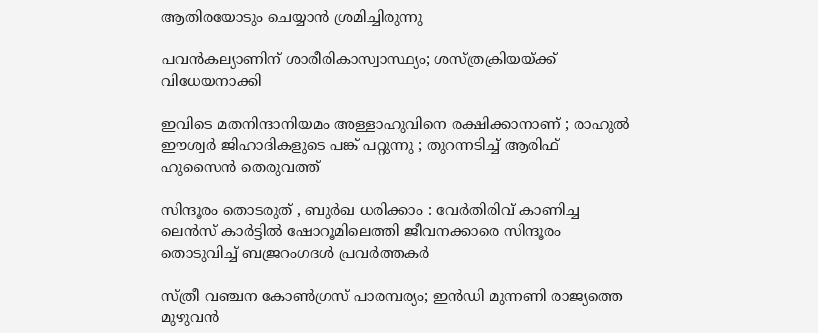ആതിരയോടും ചെയ്യാന്‍ ശ്രമിച്ചിരുന്നു

പവന്‍കല്യാണിന് ശാരീരികാസ്വാസ്ഥ്യം; ശസ്ത്രക്രിയയ്‌ക്ക് വിധേയനാക്കി

ഇവിടെ മതനിന്ദാനിയമം അള്ളാ‍ഹുവിനെ രക്ഷിക്കാനാണ് ; രാഹുൽ ഈശ്വർ ജിഹാദികളുടെ പങ്ക് പറ്റുന്നു ; തുറന്നടിച്ച് ആരിഫ് ഹുസൈൻ തെരുവത്ത്

സിന്ദൂരം തൊടരുത് , ബുർഖ ധരിക്കാം : വേർതിരിവ് കാണിച്ച ലെന്‍സ് കാര്‍ട്ടിൽ ഷോറൂമിലെത്തി ജീവനക്കാരെ സിന്ദൂരം തൊടുവിച്ച് ബജ്രറംഗദൾ പ്രവർത്തകർ

സ്ത്രീ വഞ്ചന കോണ്‍ഗ്രസ് പാരമ്പര്യം; ഇന്‍ഡി മുന്നണി രാജ്യത്തെ മുഴുവന്‍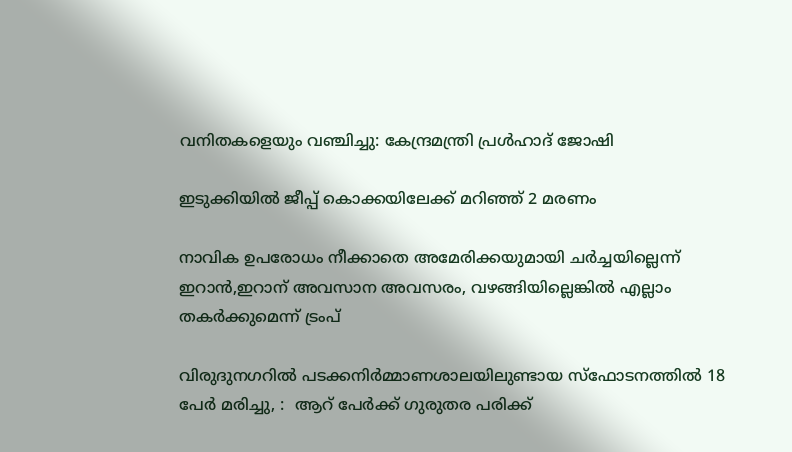വനിതകളെയും വഞ്ചിച്ചു: കേന്ദ്രമന്ത്രി പ്രള്‍ഹാദ് ജോഷി

ഇടുക്കിയില്‍ ജീപ്പ് കൊക്കയിലേക്ക് മറിഞ്ഞ് 2 മരണം

നാവിക ഉപരോധം നീക്കാതെ അമേരിക്കയുമായി ചര്‍ച്ചയില്ലെന്ന് ഇറാന്‍,ഇറാന് അവസാന അവസരം, വഴങ്ങിയില്ലെങ്കില്‍ എല്ലാം തകര്‍ക്കുമെന്ന് ട്രംപ്

വിരുദുനഗറിൽ പടക്കനിർമ്മാണശാലയിലുണ്ടായ സ്‌ഫോടനത്തിൽ 18 പേർ മരിച്ചു, :  ആറ് പേർക്ക് ഗുരുതര പരിക്ക്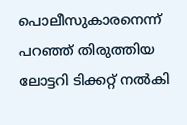പൊലീസുകാരനെന്ന് പറഞ്ഞ് തിരുത്തിയ ലോട്ടറി ടിക്കറ്റ് നല്‍കി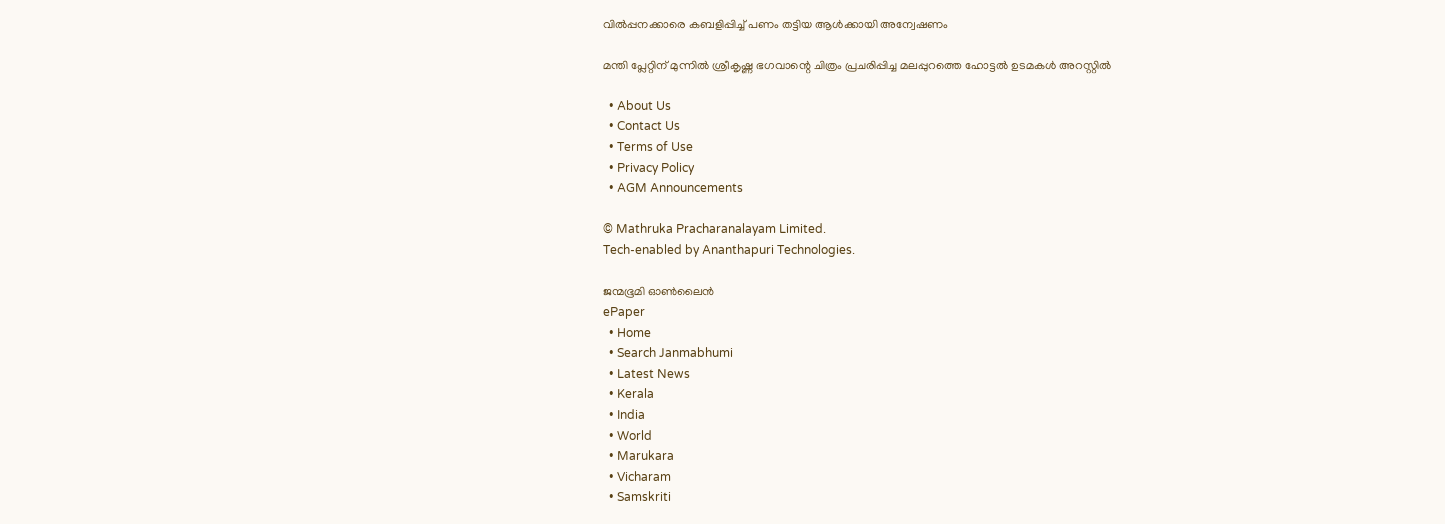വില്‍പ്പനക്കാരെ കബളിപ്പിച്ച് പണം തട്ടിയ ആള്‍ക്കായി അന്വേഷണം

മന്തി പ്ലേറ്റിന് മുന്നില്‍ ശ്രീകൃഷ്ണ ഭഗവാന്റെ ചിത്രം പ്രചരിപ്പിച്ച മലപ്പുറത്തെ ഹോട്ടല്‍ ഉടമകള്‍ അറസ്റ്റില്‍

  • About Us
  • Contact Us
  • Terms of Use
  • Privacy Policy
  • AGM Announcements

© Mathruka Pracharanalayam Limited.
Tech-enabled by Ananthapuri Technologies.

ജന്മഭൂമി ഓണ്‍ലൈന്‍
ePaper
  • Home
  • Search Janmabhumi
  • Latest News
  • Kerala
  • India
  • World
  • Marukara
  • Vicharam
  • Samskriti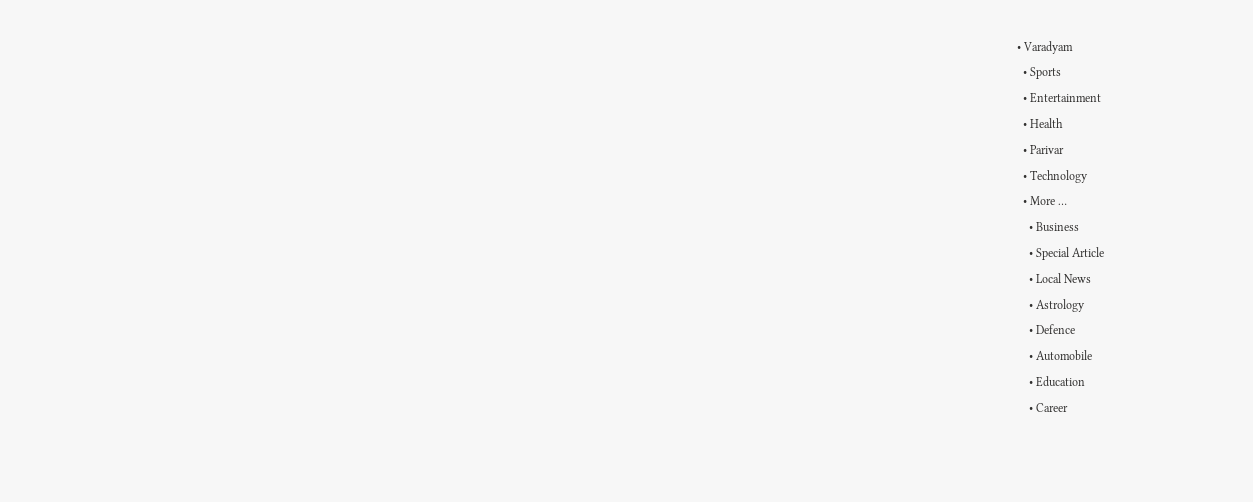• Varadyam
  • Sports
  • Entertainment
  • Health
  • Parivar
  • Technology
  • More …
    • Business
    • Special Article
    • Local News
    • Astrology
    • Defence
    • Automobile
    • Education
    • Career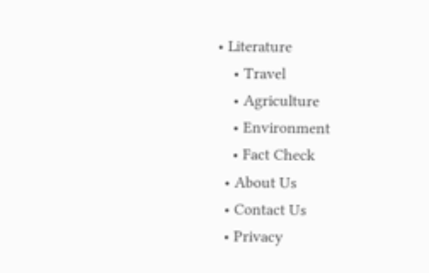• Literature
    • Travel
    • Agriculture
    • Environment
    • Fact Check
  • About Us
  • Contact Us
  • Privacy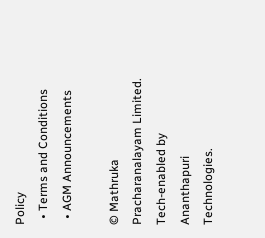Policy
  • Terms and Conditions
  • AGM Announcements

© Mathruka Pracharanalayam Limited.
Tech-enabled by Ananthapuri Technologies.